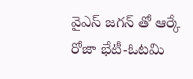వైఎస్ జగన్ తో ఆర్కే రోజా భేటీ-ఓటమి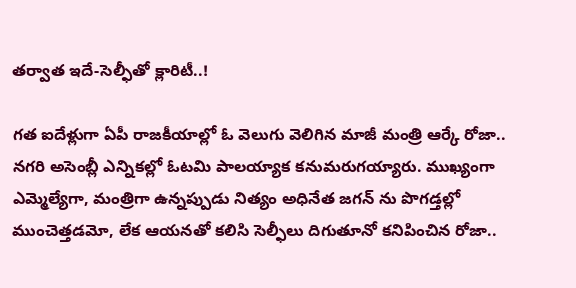తర్వాత ఇదే-సెల్ఫీతో క్లారిటీ..!

గత ఐదేళ్లుగా ఏపీ రాజకీయాల్లో ఓ వెలుగు వెలిగిన మాజీ మంత్రి ఆర్కే రోజా.. నగరి అసెంబ్లీ ఎన్నికల్లో ఓటమి పాలయ్యాక కనుమరుగయ్యారు. ముఖ్యంగా ఎమ్మెల్యేగా, మంత్రిగా ఉన్నప్పుడు నిత్యం అధినేత జగన్ ను పొగడ్తల్లో ముంచెత్తడమో, లేక ఆయనతో కలిసి సెల్ఫీలు దిగుతూనో కనిపించిన రోజా..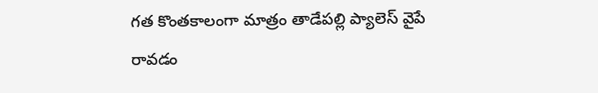గత కొంతకాలంగా మాత్రం తాడేపల్లి ప్యాలెస్ వైపే రావడం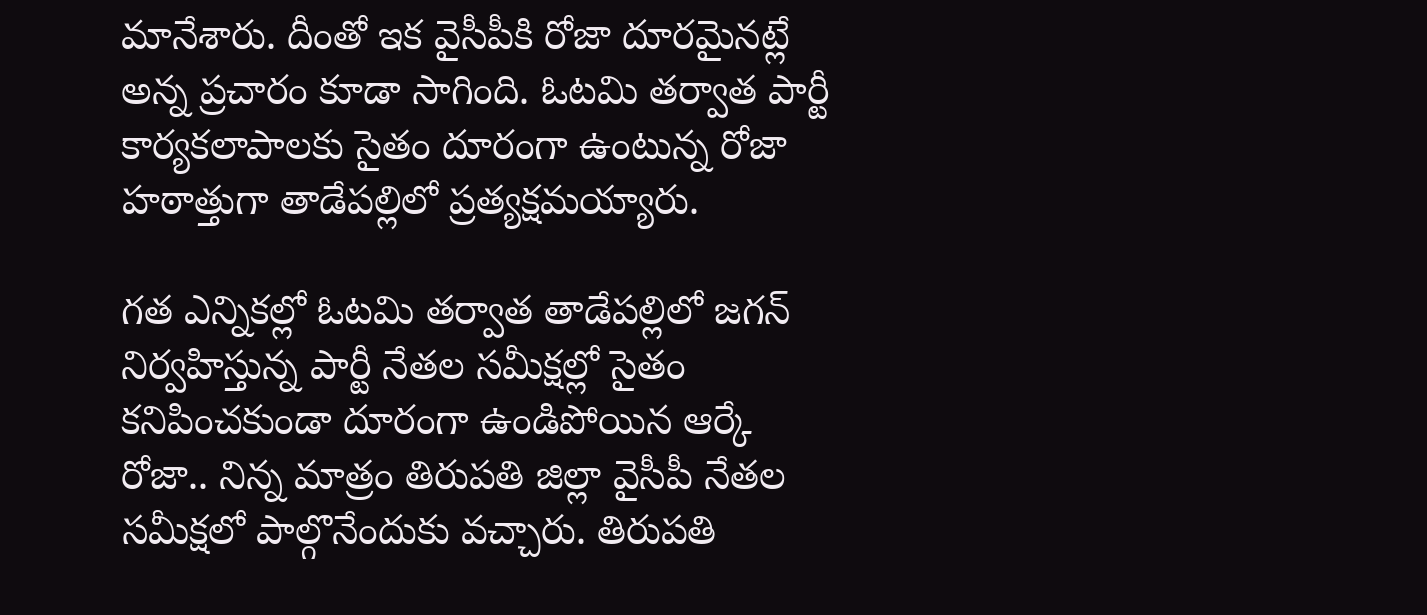మానేశారు. దీంతో ఇక వైసీపీకి రోజా దూరమైనట్లే అన్న ప్రచారం కూడా సాగింది. ఓటమి తర్వాత పార్టీ కార్యకలాపాలకు సైతం దూరంగా ఉంటున్న రోజా హఠాత్తుగా తాడేపల్లిలో ప్రత్యక్షమయ్యారు.

గత ఎన్నికల్లో ఓటమి తర్వాత తాడేపల్లిలో జగన్ నిర్వహిస్తున్న పార్టీ నేతల సమీక్షల్లో సైతం కనిపించకుండా దూరంగా ఉండిపోయిన ఆర్కే రోజా.. నిన్న మాత్రం తిరుపతి జిల్లా వైసీపీ నేతల సమీక్షలో పాల్గొనేందుకు వచ్చారు. తిరుపతి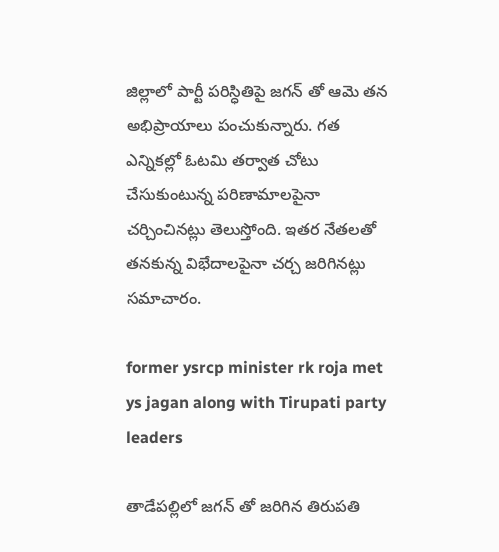జిల్లాలో పార్టీ పరిస్ధితిపై జగన్ తో ఆమె తన అభిప్రాయాలు పంచుకున్నారు. గత ఎన్నికల్లో ఓటమి తర్వాత చోటు చేసుకుంటున్న పరిణామాలపైనా చర్చించినట్లు తెలుస్తోంది. ఇతర నేతలతో తనకున్న విభేదాలపైనా చర్చ జరిగినట్లు సమాచారం.

former ysrcp minister rk roja met ys jagan along with Tirupati party leaders

తాడేపల్లిలో జగన్ తో జరిగిన తిరుపతి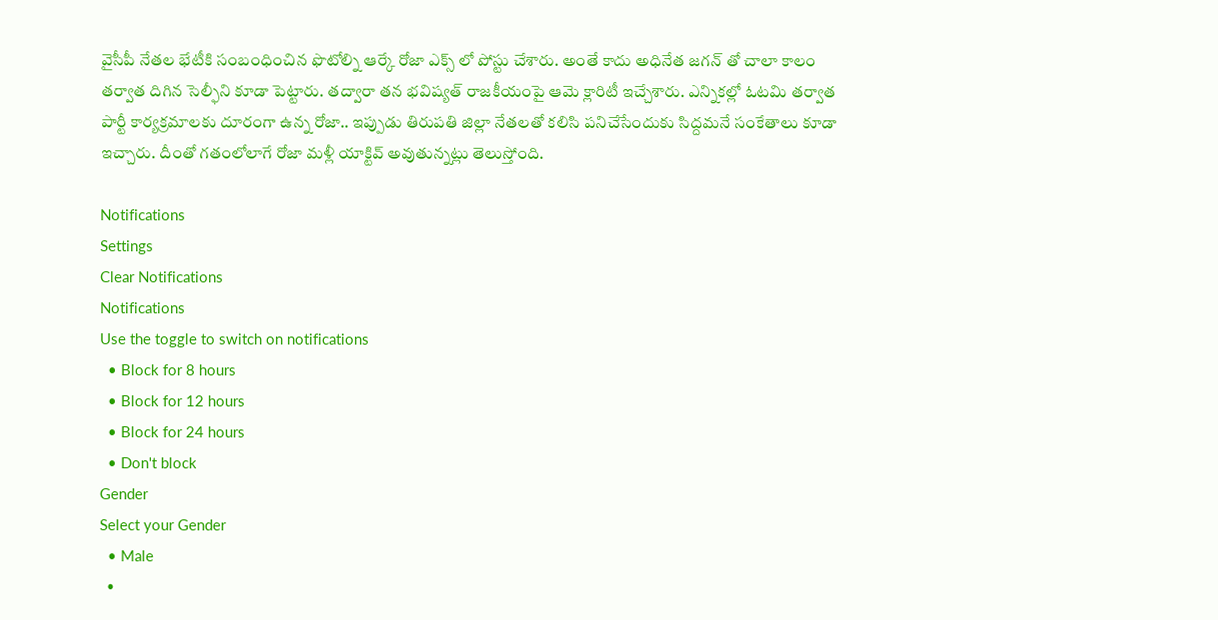వైసీపీ నేతల భేటీకి సంబంధించిన ఫొటోల్ని ఆర్కే రోజా ఎక్స్ లో పోస్టు చేశారు. అంతే కాదు అధినేత జగన్ తో చాలా కాలం తర్వాత దిగిన సెల్ఫీని కూడా పెట్టారు. తద్వారా తన భవిష్యత్ రాజకీయంపై ఆమె క్లారిటీ ఇచ్చేశారు. ఎన్నికల్లో ఓటమి తర్వాత పార్టీ కార్యక్రమాలకు దూరంగా ఉన్న రోజా.. ఇప్పుడు తిరుపతి జిల్లా నేతలతో కలిసి పనిచేసేందుకు సిద్దమనే సంకేతాలు కూడా ఇచ్చారు. దీంతో గతంలోలాగే రోజా మళ్లీ యాక్టివ్ అవుతున్నట్లు తెలుస్తోంది.

Notifications
Settings
Clear Notifications
Notifications
Use the toggle to switch on notifications
  • Block for 8 hours
  • Block for 12 hours
  • Block for 24 hours
  • Don't block
Gender
Select your Gender
  • Male
  •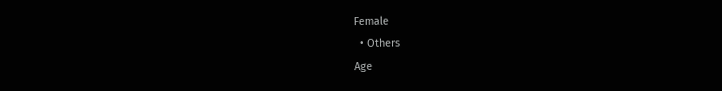Female
  • Others
Age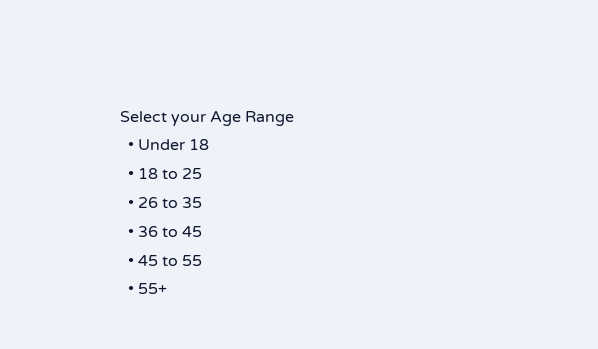Select your Age Range
  • Under 18
  • 18 to 25
  • 26 to 35
  • 36 to 45
  • 45 to 55
  • 55+